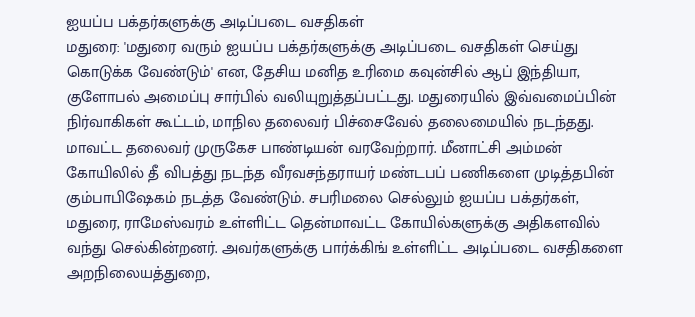ஐயப்ப பக்தர்களுக்கு அடிப்படை வசதிகள்
மதுரை: 'மதுரை வரும் ஐயப்ப பக்தர்களுக்கு அடிப்படை வசதிகள் செய்து கொடுக்க வேண்டும்' என, தேசிய மனித உரிமை கவுன்சில் ஆப் இந்தியா, குளோபல் அமைப்பு சார்பில் வலியுறுத்தப்பட்டது. மதுரையில் இவ்வமைப்பின் நிர்வாகிகள் கூட்டம், மாநில தலைவர் பிச்சைவேல் தலைமையில் நடந்தது. மாவட்ட தலைவர் முருகேச பாண்டியன் வரவேற்றார். மீனாட்சி அம்மன் கோயிலில் தீ விபத்து நடந்த வீரவசந்தராயர் மண்டபப் பணிகளை முடித்தபின் கும்பாபிஷேகம் நடத்த வேண்டும். சபரிமலை செல்லும் ஐயப்ப பக்தர்கள், மதுரை, ராமேஸ்வரம் உள்ளிட்ட தென்மாவட்ட கோயில்களுக்கு அதிகளவில் வந்து செல்கின்றனர். அவர்களுக்கு பார்க்கிங் உள்ளிட்ட அடிப்படை வசதிகளை அறநிலையத்துறை,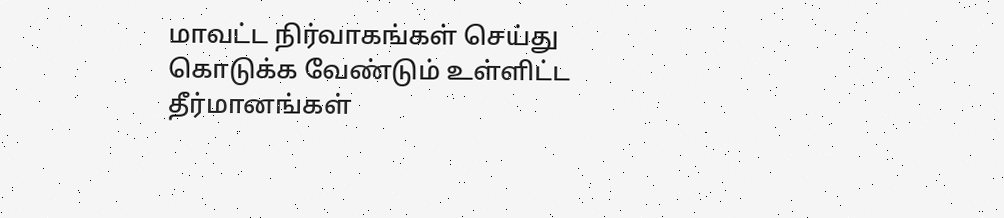மாவட்ட நிர்வாகங்கள் செய்து கொடுக்க வேண்டும் உள்ளிட்ட தீர்மானங்கள்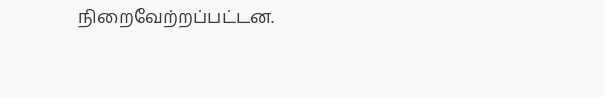நிறைவேற்றப்பட்டன.